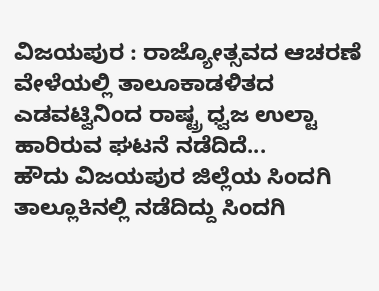ವಿಜಯಪುರ : ರಾಜ್ಯೋತ್ಸವದ ಆಚರಣೆ ವೇಳೆಯಲ್ಲಿ ತಾಲೂಕಾಡಳಿತದ ಎಡವಟ್ವಿನಿಂದ ರಾಷ್ಟ್ರ ಧ್ವಜ ಉಲ್ಟಾ ಹಾರಿರುವ ಘಟನೆ ನಡೆದಿದೆ...
ಹೌದು ವಿಜಯಪುರ ಜಿಲ್ಲೆಯ ಸಿಂದಗಿ ತಾಲ್ಲೂಕಿನಲ್ಲಿ ನಡೆದಿದ್ದು ಸಿಂದಗಿ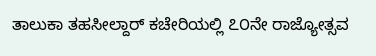ತಾಲುಕಾ ತಹಸೀಲ್ದಾರ್ ಕಚೇರಿಯಲ್ಲಿ ೭೦ನೇ ರಾಜ್ಯೋತ್ಸವ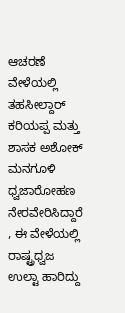ಆಚರಣೆ ವೇಳೆಯಲ್ಲಿ ತಹಸೀಲ್ದಾರ್ ಕರಿಯಪ್ಪ ಮತ್ತು ಶಾಸಕ ಅಶೋಕ್ ಮನಗೂಳಿ ಧ್ವಜಾರೋಹಣ ನೇರವೇರಿಸಿದ್ದಾರೆ , ಈ ವೇಳೆಯಲ್ಲಿ ರಾಷ್ಟ್ರಧ್ವಜ ಉಲ್ಟಾ ಹಾರಿದ್ದು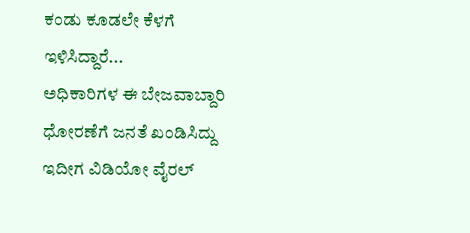ಕಂಡು ಕೂಡಲೇ ಕೆಳಗೆ ಇಳಿಸಿದ್ದಾರೆ...
ಅಧಿಕಾರಿಗಳ ಈ ಬೇಜವಾಬ್ದಾರಿ ಧೋರಣೆಗೆ ಜನತೆ ಖಂಡಿಸಿದ್ದು ಇದೀಗ ವಿಡಿಯೋ ವೈರಲ್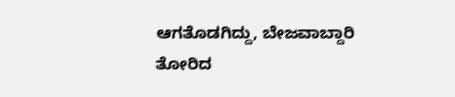ಆಗತೊಡಗಿದ್ದು, ಬೇಜವಾಬ್ದಾರಿ ತೋರಿದ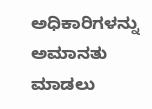ಅಧಿಕಾರಿಗಳನ್ನು ಅಮಾನತು ಮಾಡಲು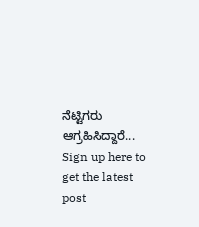ನೆಟ್ಟಿಗರು ಆಗ್ರಹಿಸಿದ್ದಾರೆ...
Sign up here to get the latest post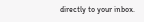directly to your inbox.